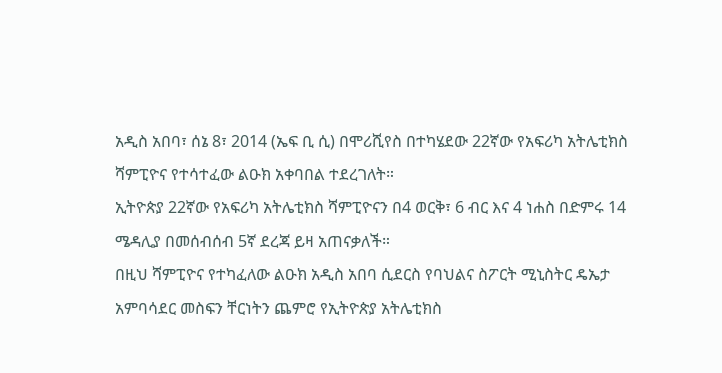አዲስ አበባ፣ ሰኔ 8፣ 2014 (ኤፍ ቢ ሲ) በሞሪሺየስ በተካሄደው 22ኛው የአፍሪካ አትሌቲክስ ሻምፒዮና የተሳተፈው ልዑክ አቀባበል ተደረገለት።
ኢትዮጵያ 22ኛው የአፍሪካ አትሌቲክስ ሻምፒዮናን በ4 ወርቅ፣ 6 ብር እና 4 ነሐስ በድምሩ 14 ሜዳሊያ በመሰብሰብ 5ኛ ደረጃ ይዛ አጠናቃለች።
በዚህ ሻምፒዮና የተካፈለው ልዑክ አዲስ አበባ ሲደርስ የባህልና ስፖርት ሚኒስትር ዴኤታ አምባሳደር መስፍን ቸርነትን ጨምሮ የኢትዮጵያ አትሌቲክስ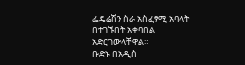ፌዴሬሽን ስራ አስፈፃሚ አባላት በተገኙበት አቀባበል አድርገውላቸዋል።
ቡድኑ በአዲስ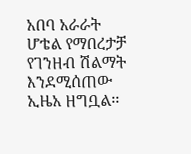አበባ አራራት ሆቴል የማበረታቻ የገንዘብ ሽልማት እንደሚሰጠው ኢዜአ ዘግቧል፡፡